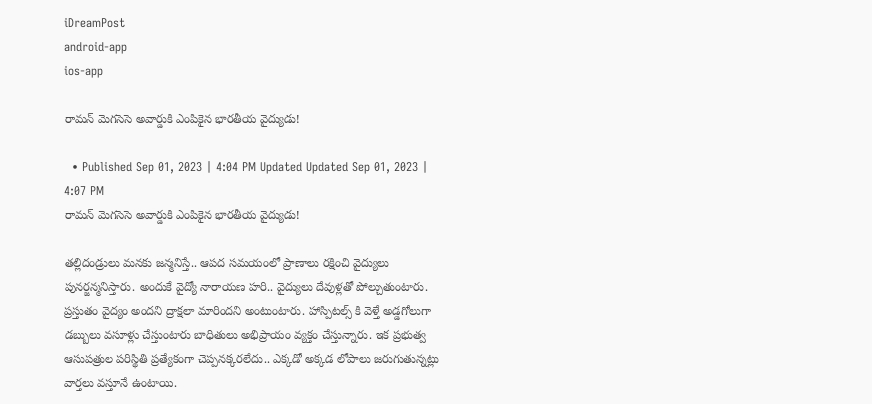iDreamPost
android-app
ios-app

రామన్‌ మెగసెసె అవార్డుకి ఎంపికైన భారతీయ వైద్యుడు!

  • Published Sep 01, 2023 | 4:04 PM Updated Updated Sep 01, 2023 | 4:07 PM
రామన్‌ మెగసెసె అవార్డుకి ఎంపికైన భారతీయ వైద్యుడు!

తల్లిదండ్రులు మనకు జన్మనిస్తే.. ఆపద సమయంలో ప్రాణాలు రక్షించి వైద్యులు పునర్జన్మనిస్తారు. అందుకే వైద్యో నారాయణ హరి.. వైద్యులు దేవుళ్లతో పోల్చుతుంటారు. ప్రస్తుతం వైద్యం అందని ద్రాక్షలా మారిందని అంటుంటారు. హాస్పిటల్స్ కి వెళ్తే అడ్డగోలుగా డబ్బులు వసూళ్లు చేస్తుంటారు బాధితులు అభిప్రాయం వ్యక్తం చేస్తున్నారు. ఇక ప్రభుత్వ ఆసుపత్రుల పరిస్థితి ప్రత్యేకంగా చెప్పనక్కరలేదు.. ఎక్కడో అక్కడ లోపాలు జరుగుతున్నట్లు వార్తలు వస్తూనే ఉంటాయి.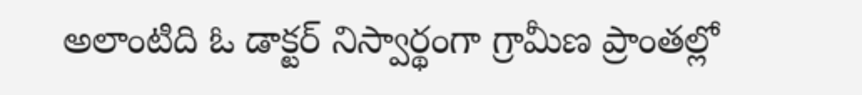అలాంటిది ఓ డాక్టర్ నిస్వార్థంగా గ్రామీణ ప్రాంతల్లో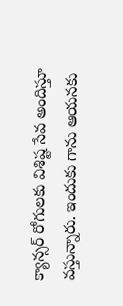క్యాన్సర్ రోగులకు విశిష్ట సేవ అందిస్తూ వస్తున్నారు. ఇందుకు గాను ఆయనకు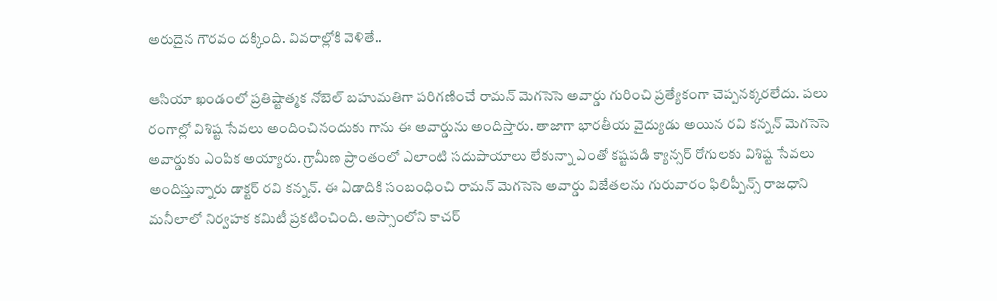అరుదైన గౌరవం దక్కింది. వివరాల్లోకి వెళితే..

ఆసియా ఖండంలో ప్రతిష్టాత్మక నోబెల్ బహుమతిగా పరిగణించే రామన్ మెగసెసె అవార్డు గురించి ప్రత్యేకంగా చెప్పనక్కరలేదు. పలు రంగాల్లో విశిష్ట సేవలు అందించినందుకు గాను ఈ అవార్డును అందిస్తారు. తాజాగా భారతీయ వైద్యుడు అయిన రవి కన్నన్ మెగసెసె అవార్డుకు ఎంపిక అయ్యారు. గ్రామీణ ప్రాంతంలో ఎలాంటి సదుపాయాలు లేకున్నా ఎంతో కష్టపడి క్యాన్సర్ రోగులకు విశిష్ట సేవలు అందిస్తున్నారు డాక్టర్ రవి కన్నన్. ఈ ఏడాదికి సంబంధించి రామన్ మెగసెసె అవార్డు విజేతలను గురువారం ఫిలిప్పీన్స్ రాజధాని మనీలాలో నిర్వహక కమిటీ ప్రకటించింది. అస్సాంలోని కాచర్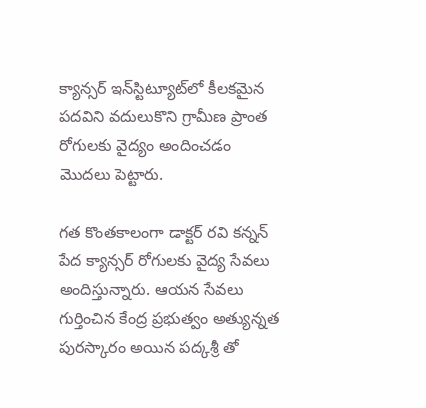క్యాన్సర్ ఇన్‌స్టిట్యూట్‌లో కీలకమైన పదవిని వదులుకొని గ్రామీణ ప్రాంత రోగులకు వైద్యం అందించడం మొదలు పెట్టారు.

గత కొంతకాలంగా డాక్టర్ రవి కన్నన్ పేద క్యాన్సర్ రోగులకు వైద్య సేవలు అందిస్తున్నారు. ఆయన సేవలు గుర్తించిన కేంద్ర ప్రభుత్వం అత్యున్నత పురస్కారం అయిన పద్కశ్రీ తో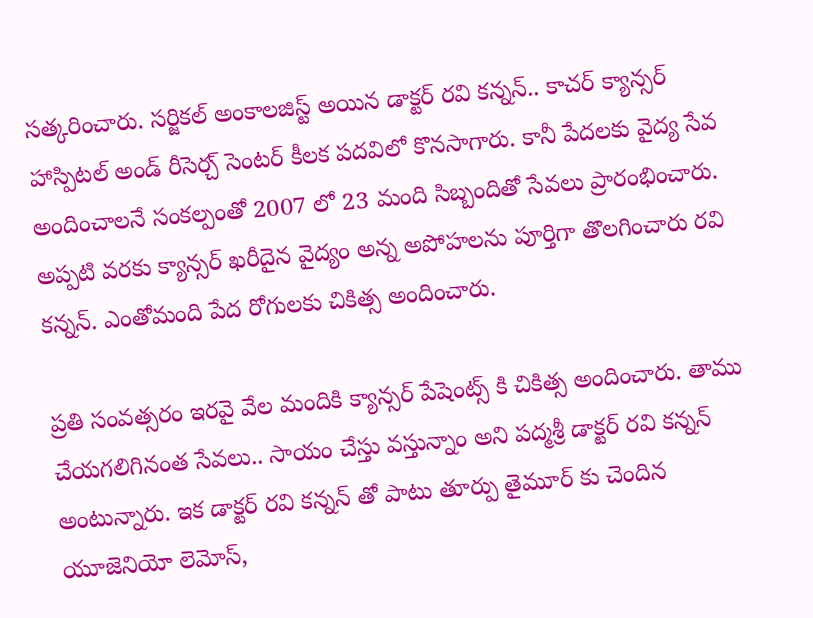సత్కరించారు. సర్జికల్ అంకాలజిస్ట్ అయిన డాక్టర్ రవి కన్నన్.. కాచర్ క్యాన్సర్ హాస్పిటల్ అండ్ రీసెర్చ్ సెంటర్ కీలక పదవిలో కొనసాగారు. కానీ పేదలకు వైద్య సేవ అందించాలనే సంకల్పంతో 2007 లో 23 మంది సిబ్బందితో సేవలు ప్రారంభించారు. అప్పటి వరకు క్యాన్సర్ ఖరీదైన వైద్యం అన్న అపోహలను పూర్తిగా తొలగించారు రవి కన్నన్. ఎంతోమంది పేద రోగులకు చికిత్స అందించారు.

ప్రతి సంవత్సరం ఇరవై వేల మందికి క్యాన్సర్ పేషెంట్స్ కి చికిత్స అందించారు. తాము చేయగలిగినంత సేవలు.. సాయం చేస్తు వస్తున్నాం అని పద్మశ్రీ డాక్టర్ రవి కన్నన్ అంటున్నారు. ఇక డాక్టర్ రవి కన్నన్ తో పాటు తూర్పు తైమూర్ కు చెందిన యూజెనియో లెమోస్,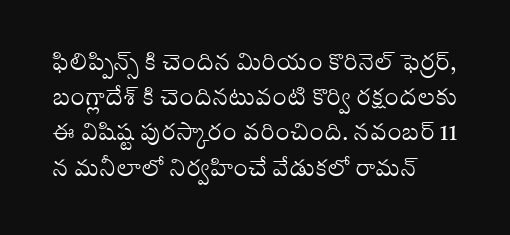ఫిలిప్పిన్స్ కి చెందిన మిరియం కొరినెల్ ఫెర్రర్, బంగ్లాదేశ్ కి చెందినటువంటి కొర్వి రక్షందలకు ఈ విషిష్ట పురస్కారం వరించింది. నవంబర్ 11 న మనీలాలో నిర్వహించే వేడుకలో రామన్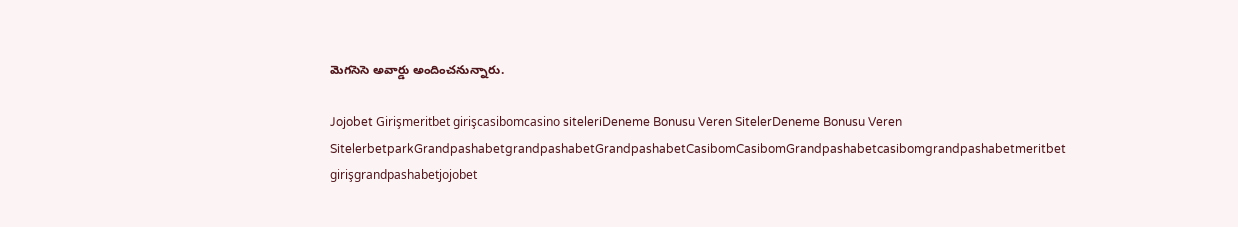మెగసెసె అవార్డు అందించనున్నారు.

Jojobet Girişmeritbet girişcasibomcasino siteleriDeneme Bonusu Veren SitelerDeneme Bonusu Veren SitelerbetparkGrandpashabetgrandpashabetGrandpashabetCasibomCasibomGrandpashabetcasibomgrandpashabetmeritbet girişgrandpashabetjojobet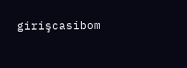girişcasibom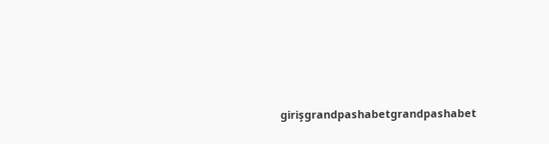girişgrandpashabetgrandpashabet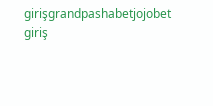girişgrandpashabetjojobet giriş